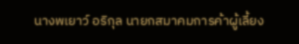นางพเยาว์ อริกุล นายกสมาคมการค้าผู้เลี้ยง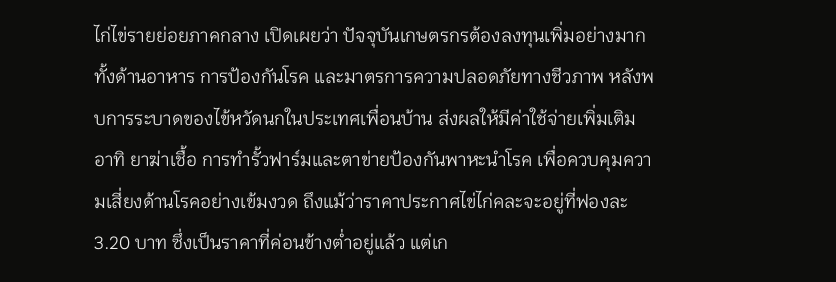ไก่ไข่รายย่อยภาคกลาง เปิดเผยว่า ปัจจุบันเกษตรกรต้องลงทุนเพิ่มอย่างมาก ทั้งด้านอาหาร การป้องกันโรค และมาตรการความปลอดภัยทางชีวภาพ หลังพบการระบาดของไข้หวัดนกในประเทศเพื่อนบ้าน ส่งผลให้มีค่าใช้จ่ายเพิ่มเติม อาทิ ยาฆ่าเชื้อ การทำรั้วฟาร์มและตาข่ายป้องกันพาหะนำโรค เพื่อควบคุมความเสี่ยงด้านโรคอย่างเข้มงวด ถึงแม้ว่าราคาประกาศไข่ไก่คละจะอยู่ที่ฟองละ 3.20 บาท ซึ่งเป็นราคาที่ค่อนข้างต่ำอยู่แล้ว แต่เก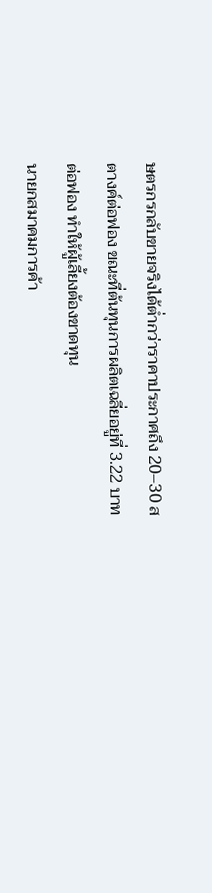ษตรกรกลับขายจริงได้ต่ำกว่าราคาประกาศถึง 20–30 สตางค์ต่อฟอง ขณะที่ต้นทุนการผลิตเฉลี่ยอยู่ที่ 3.22 บาทต่อฟอง ทำให้ผู้เลี้ยงต้องขาดทุน
นายกสมาคมการค้า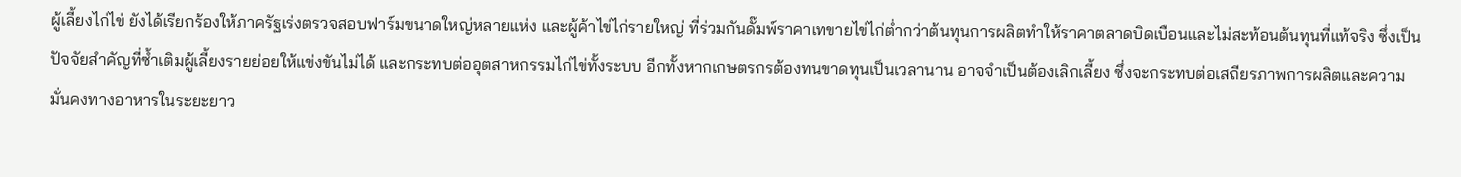ผู้เลี้ยงไก่ไข่ ยังได้เรียกร้องให้ภาครัฐเร่งตรวจสอบฟาร์มขนาดใหญ่หลายแห่ง และผู้ค้าไข่ไก่รายใหญ่ ที่ร่วมกันดั๊มพ์ราคาเทขายไข่ไก่ต่ำกว่าต้นทุนการผลิตทำให้ราคาตลาดบิดเบือนและไม่สะท้อนต้นทุนที่แท้จริง ซึ่งเป็นปัจจัยสำคัญที่ซ้ำเติมผู้เลี้ยงรายย่อยให้แข่งขันไม่ได้ และกระทบต่ออุตสาหกรรมไก่ไข่ทั้งระบบ อีกทั้งหากเกษตรกรต้องทนขาดทุนเป็นเวลานาน อาจจำเป็นต้องเลิกเลี้ยง ซึ่งจะกระทบต่อเสถียรภาพการผลิตและความมั่นคงทางอาหารในระยะยาว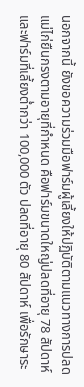นอกจากนี้ ยังขอความร่วมมือฟาร์มผู้เลี้ยงให้ปฏิบัติตามแนวทางการปลดแม่ไก่ยืนกรงตามอายุที่กำหนด คือฟาร์มขนาดใหญ่ปลดที่อายุ 78 สัปดาห์ และฟาร์มที่เลี้ยงต่ำกว่า 100,000 ตัว ปลดที่อายุ 80 สัปดาห์ เพื่อรักษาระ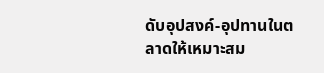ดับอุปสงค์-อุปทานในตลาดให้เหมาะสม